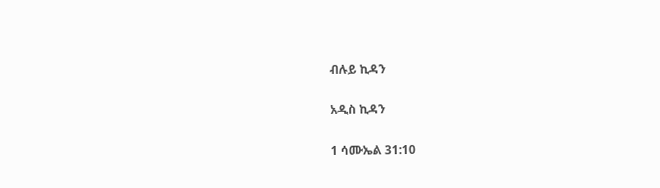ብሉይ ኪዳን

አዲስ ኪዳን

1 ሳሙኤል 31:10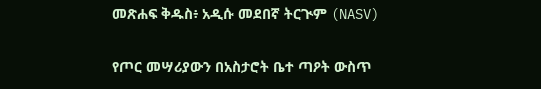መጽሐፍ ቅዱስ፥ አዲሱ መደበኛ ትርጒም (NASV)

የጦር መሣሪያውን በአስታሮት ቤተ ጣዖት ውስጥ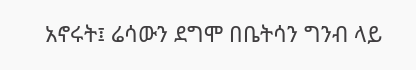አኖሩት፤ ሬሳውን ደግሞ በቤትሳን ግንብ ላይ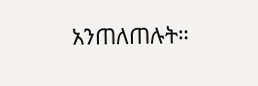አንጠለጠሉት።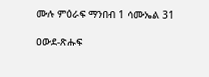ሙሉ ምዕራፍ ማንበብ 1 ሳሙኤል 31

ዐውደ-ጽሑፍ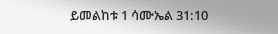ይመልከቱ 1 ሳሙኤል 31:10